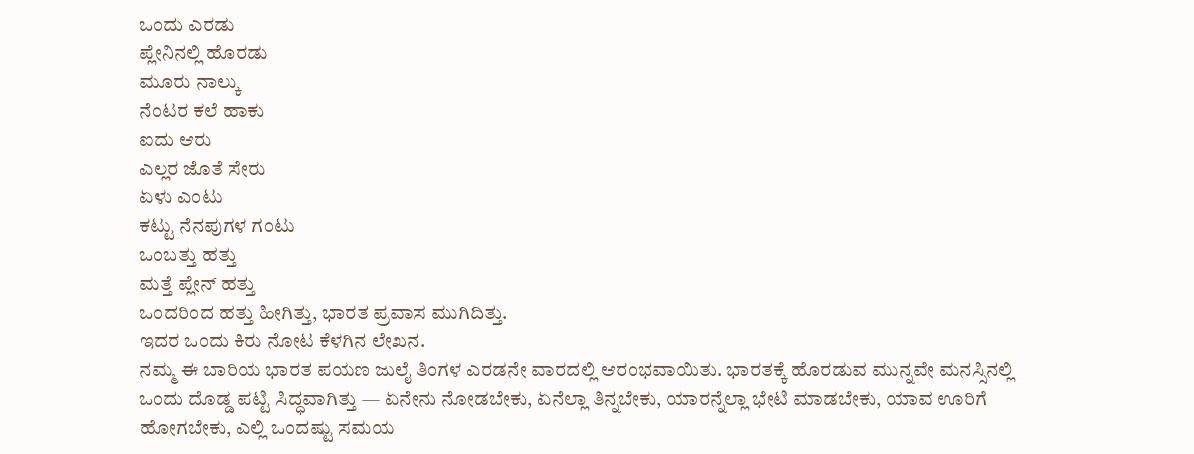ಒಂದು ಎರಡು
ಪ್ಲೇನಿನಲ್ಲಿ ಹೊರಡು
ಮೂರು ನಾಲ್ಕು
ನೆಂಟರ ಕಲೆ ಹಾಕು
ಐದು ಆರು
ಎಲ್ಲರ ಜೊತೆ ಸೇರು
ಏಳು ಎಂಟು
ಕಟ್ಟು ನೆನಪುಗಳ ಗಂಟು
ಒಂಬತ್ತು ಹತ್ತು
ಮತ್ತೆ ಪ್ಲೇನ್ ಹತ್ತು
ಒಂದರಿಂದ ಹತ್ತು ಹೀಗಿತ್ತು, ಭಾರತ ಪ್ರವಾಸ ಮುಗಿದಿತ್ತು.
ಇದರ ಒಂದು ಕಿರು ನೋಟ ಕೆಳಗಿನ ಲೇಖನ.
ನಮ್ಮ ಈ ಬಾರಿಯ ಭಾರತ ಪಯಣ ಜುಲೈ ತಿಂಗಳ ಎರಡನೇ ವಾರದಲ್ಲಿ ಆರಂಭವಾಯಿತು. ಭಾರತಕ್ಕೆ ಹೊರಡುವ ಮುನ್ನವೇ ಮನಸ್ಸಿನಲ್ಲಿ ಒಂದು ದೊಡ್ಡ ಪಟ್ಟಿ ಸಿದ್ಧವಾಗಿತ್ತು — ಏನೇನು ನೋಡಬೇಕು, ಏನೆಲ್ಲಾ ತಿನ್ನಬೇಕು, ಯಾರನ್ನೆಲ್ಲಾ ಭೇಟಿ ಮಾಡಬೇಕು, ಯಾವ ಊರಿಗೆ ಹೋಗಬೇಕು, ಎಲ್ಲಿ ಒಂದಷ್ಟು ಸಮಯ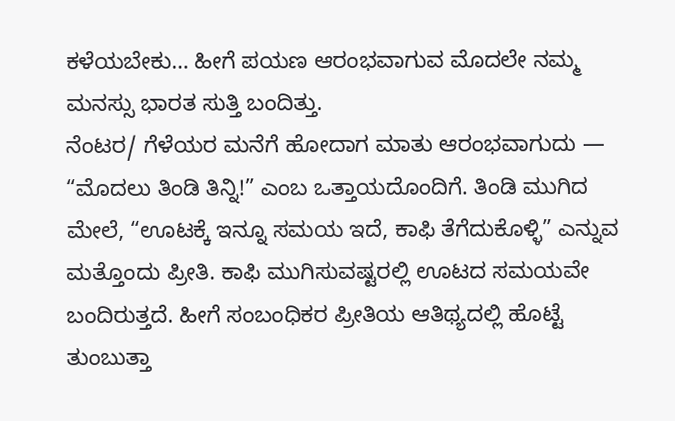ಕಳೆಯಬೇಕು… ಹೀಗೆ ಪಯಣ ಆರಂಭವಾಗುವ ಮೊದಲೇ ನಮ್ಮ ಮನಸ್ಸು ಭಾರತ ಸುತ್ತಿ ಬಂದಿತ್ತು.
ನೆಂಟರ/ ಗೆಳೆಯರ ಮನೆಗೆ ಹೋದಾಗ ಮಾತು ಆರಂಭವಾಗುದು — “ಮೊದಲು ತಿಂಡಿ ತಿನ್ನಿ!” ಎಂಬ ಒತ್ತಾಯದೊಂದಿಗೆ. ತಿಂಡಿ ಮುಗಿದ ಮೇಲೆ, “ಊಟಕ್ಕೆ ಇನ್ನೂ ಸಮಯ ಇದೆ, ಕಾಫಿ ತೆಗೆದುಕೊಳ್ಳಿ” ಎನ್ನುವ ಮತ್ತೊಂದು ಪ್ರೀತಿ. ಕಾಫಿ ಮುಗಿಸುವಷ್ಟರಲ್ಲಿ ಊಟದ ಸಮಯವೇ ಬಂದಿರುತ್ತದೆ. ಹೀಗೆ ಸಂಬಂಧಿಕರ ಪ್ರೀತಿಯ ಆತಿಥ್ಯದಲ್ಲಿ ಹೊಟ್ಟೆ ತುಂಬುತ್ತಾ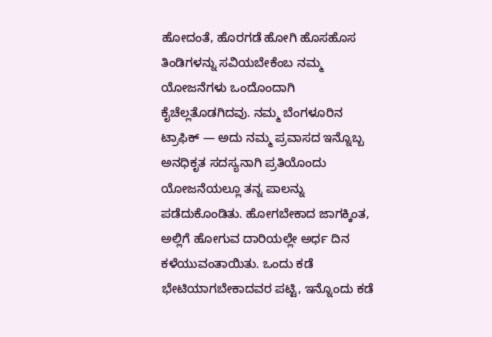ಹೋದಂತೆ, ಹೊರಗಡೆ ಹೋಗಿ ಹೊಸಹೊಸ ತಿಂಡಿಗಳನ್ನು ಸವಿಯಬೇಕೆಂಬ ನಮ್ಮ ಯೋಜನೆಗಳು ಒಂದೊಂದಾಗಿ ಕೈಚೆಲ್ಲತೊಡಗಿದವು. ನಮ್ಮ ಬೆಂಗಳೂರಿನ ಟ್ರಾಫಿಕ್ — ಅದು ನಮ್ಮ ಪ್ರವಾಸದ ಇನ್ನೊಬ್ಬ ಅನಧಿಕೃತ ಸದಸ್ಯನಾಗಿ ಪ್ರತಿಯೊಂದು ಯೋಜನೆಯಲ್ಲೂ ತನ್ನ ಪಾಲನ್ನು ಪಡೆದುಕೊಂಡಿತು. ಹೋಗಬೇಕಾದ ಜಾಗಕ್ಕಿಂತ, ಅಲ್ಲಿಗೆ ಹೋಗುವ ದಾರಿಯಲ್ಲೇ ಅರ್ಧ ದಿನ ಕಳೆಯುವಂತಾಯಿತು. ಒಂದು ಕಡೆ ಭೇಟಿಯಾಗಬೇಕಾದವರ ಪಟ್ಟಿ, ಇನ್ನೊಂದು ಕಡೆ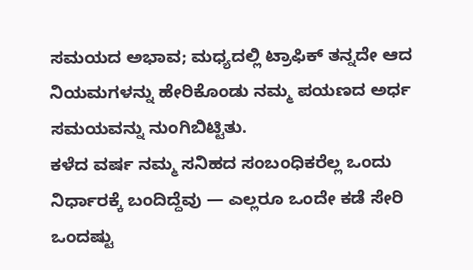ಸಮಯದ ಅಭಾವ; ಮಧ್ಯದಲ್ಲಿ ಟ್ರಾಫಿಕ್ ತನ್ನದೇ ಆದ ನಿಯಮಗಳನ್ನು ಹೇರಿಕೊಂಡು ನಮ್ಮ ಪಯಣದ ಅರ್ಧ ಸಮಯವನ್ನು ನುಂಗಿಬಿಟ್ಟಿತು.
ಕಳೆದ ವರ್ಷ ನಮ್ಮ ಸನಿಹದ ಸಂಬಂಧಿಕರೆಲ್ಲ ಒಂದು ನಿರ್ಧಾರಕ್ಕೆ ಬಂದಿದ್ದೆವು — ಎಲ್ಲರೂ ಒಂದೇ ಕಡೆ ಸೇರಿ ಒಂದಷ್ಟು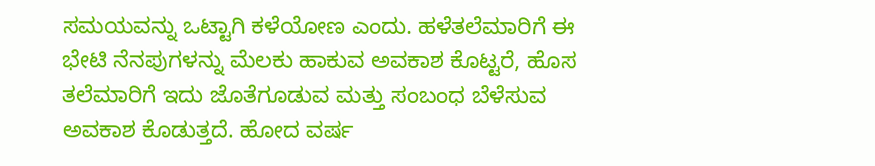ಸಮಯವನ್ನು ಒಟ್ಟಾಗಿ ಕಳೆಯೋಣ ಎಂದು. ಹಳೆತಲೆಮಾರಿಗೆ ಈ ಭೇಟಿ ನೆನಪುಗಳನ್ನು ಮೆಲಕು ಹಾಕುವ ಅವಕಾಶ ಕೊಟ್ಟರೆ, ಹೊಸ ತಲೆಮಾರಿಗೆ ಇದು ಜೊತೆಗೂಡುವ ಮತ್ತು ಸಂಬಂಧ ಬೆಳೆಸುವ ಅವಕಾಶ ಕೊಡುತ್ತದೆ. ಹೋದ ವರ್ಷ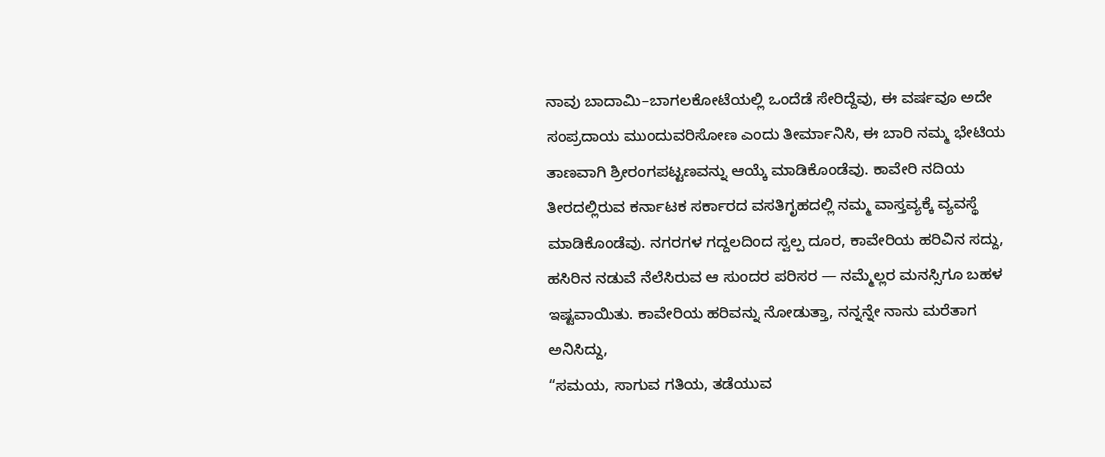ನಾವು ಬಾದಾಮಿ–ಬಾಗಲಕೋಟೆಯಲ್ಲಿ ಒಂದೆಡೆ ಸೇರಿದ್ದೆವು, ಈ ವರ್ಷವೂ ಅದೇ ಸಂಪ್ರದಾಯ ಮುಂದುವರಿಸೋಣ ಎಂದು ತೀರ್ಮಾನಿಸಿ, ಈ ಬಾರಿ ನಮ್ಮ ಭೇಟಿಯ ತಾಣವಾಗಿ ಶ್ರೀರಂಗಪಟ್ಟಣವನ್ನು ಆಯ್ಕೆ ಮಾಡಿಕೊಂಡೆವು. ಕಾವೇರಿ ನದಿಯ ತೀರದಲ್ಲಿರುವ ಕರ್ನಾಟಕ ಸರ್ಕಾರದ ವಸತಿಗೃಹದಲ್ಲಿ ನಮ್ಮ ವಾಸ್ತವ್ಯಕ್ಕೆ ವ್ಯವಸ್ಥೆ ಮಾಡಿಕೊಂಡೆವು. ನಗರಗಳ ಗದ್ದಲದಿಂದ ಸ್ವಲ್ಪ ದೂರ, ಕಾವೇರಿಯ ಹರಿವಿನ ಸದ್ದು, ಹಸಿರಿನ ನಡುವೆ ನೆಲೆಸಿರುವ ಆ ಸುಂದರ ಪರಿಸರ — ನಮ್ಮೆಲ್ಲರ ಮನಸ್ಸಿಗೂ ಬಹಳ ಇಷ್ಟವಾಯಿತು. ಕಾವೇರಿಯ ಹರಿವನ್ನು ನೋಡುತ್ತಾ, ನನ್ನನ್ನೇ ನಾನು ಮರೆತಾಗ ಅನಿಸಿದ್ದು,
“ಸಮಯ, ಸಾಗುವ ಗತಿಯ, ತಡೆಯುವ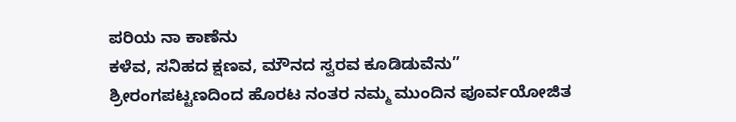ಪರಿಯ ನಾ ಕಾಣೆನು
ಕಳೆವ, ಸನಿಹದ ಕ್ಷಣವ, ಮೌನದ ಸ್ವರವ ಕೂಡಿಡುವೆನು”
ಶ್ರೀರಂಗಪಟ್ಟಣದಿಂದ ಹೊರಟ ನಂತರ ನಮ್ಮ ಮುಂದಿನ ಪೂರ್ವಯೋಜಿತ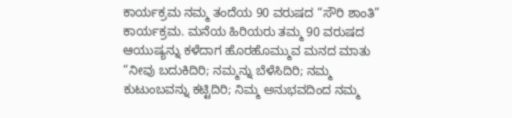ಕಾರ್ಯಕ್ರಮ ನಮ್ಮ ತಂದೆಯ 90 ವರುಷದ “ಸೌರಿ ಶಾಂತಿ” ಕಾರ್ಯಕ್ರಮ. ಮನೆಯ ಹಿರಿಯರು ತಮ್ಮ 90 ವರುಷದ ಆಯುಷ್ಯನ್ನು ಕಳೆದಾಗ ಹೊರಹೊಮ್ಮುವ ಮನದ ಮಾತು “ನೀವು ಬದುಕಿದಿರಿ; ನಮ್ಮನ್ನು ಬೆಳೆಸಿದಿರಿ; ನಮ್ಮ ಕುಟುಂಬವನ್ನು ಕಟ್ಟಿದಿರಿ; ನಿಮ್ಮ ಅನುಭವದಿಂದ ನಮ್ಮ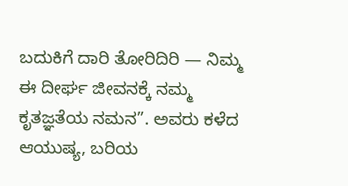ಬದುಕಿಗೆ ದಾರಿ ತೋರಿದಿರಿ — ನಿಮ್ಮ ಈ ದೀರ್ಘ ಜೀವನಕ್ಕೆ ನಮ್ಮ ಕೃತಜ್ಞತೆಯ ನಮನ”. ಅವರು ಕಳೆದ ಆಯುಷ್ಯ, ಬರಿಯ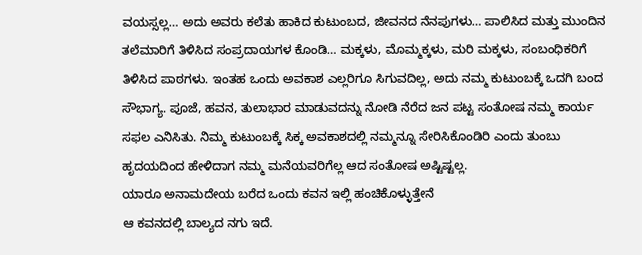ವಯಸ್ಸಲ್ಲ… ಅದು ಅವರು ಕಲೆತು ಹಾಕಿದ ಕುಟುಂಬದ, ಜೀವನದ ನೆನಪುಗಳು… ಪಾಲಿಸಿದ ಮತ್ತು ಮುಂದಿನ ತಲೆಮಾರಿಗೆ ತಿಳಿಸಿದ ಸಂಪ್ರದಾಯಗಳ ಕೊಂಡಿ… ಮಕ್ಕಳು, ಮೊಮ್ಮಕ್ಕಳು, ಮರಿ ಮಕ್ಕಳು, ಸಂಬಂಧಿಕರಿಗೆ ತಿಳಿಸಿದ ಪಾಠಗಳು. ಇಂತಹ ಒಂದು ಅವಕಾಶ ಎಲ್ಲರಿಗೂ ಸಿಗುವದಿಲ್ಲ, ಅದು ನಮ್ಮ ಕುಟುಂಬಕ್ಕೆ ಒದಗಿ ಬಂದ ಸೌಭಾಗ್ಯ. ಪೂಜೆ, ಹವನ, ತುಲಾಭಾರ ಮಾಡುವದನ್ನು ನೋಡಿ ನೆರೆದ ಜನ ಪಟ್ಟ ಸಂತೋಷ ನಮ್ಮ ಕಾರ್ಯ ಸಫಲ ಎನಿಸಿತು. ನಿಮ್ಮ ಕುಟುಂಬಕ್ಕೆ ಸಿಕ್ಕ ಅವಕಾಶದಲ್ಲಿ ನಮ್ಮನ್ನೂ ಸೇರಿಸಿಕೊಂಡಿರಿ ಎಂದು ತುಂಬು ಹೃದಯದಿಂದ ಹೇಳಿದಾಗ ನಮ್ಮ ಮನೆಯವರಿಗೆಲ್ಲ ಆದ ಸಂತೋಷ ಅಷ್ಟಿಷ್ಟಲ್ಲ.
ಯಾರೂ ಅನಾಮದೇಯ ಬರೆದ ಒಂದು ಕವನ ಇಲ್ಲಿ ಹಂಚಿಕೊಳ್ಳುತ್ತೇನೆ
ಆ ಕವನದಲ್ಲಿ ಬಾಲ್ಯದ ನಗು ಇದೆ.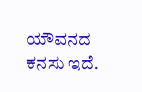ಯೌವನದ ಕನಸು ಇದೆ.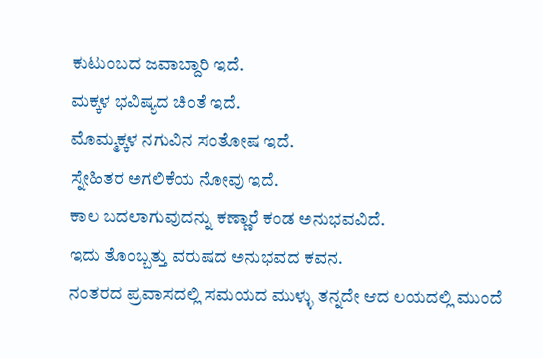ಕುಟುಂಬದ ಜವಾಬ್ದಾರಿ ಇದೆ.
ಮಕ್ಕಳ ಭವಿಷ್ಯದ ಚಿಂತೆ ಇದೆ.
ಮೊಮ್ಮಕ್ಕಳ ನಗುವಿನ ಸಂತೋಷ ಇದೆ.
ಸ್ನೇಹಿತರ ಅಗಲಿಕೆಯ ನೋವು ಇದೆ.
ಕಾಲ ಬದಲಾಗುವುದನ್ನು ಕಣ್ಣಾರೆ ಕಂಡ ಅನುಭವವಿದೆ.
ಇದು ತೊಂಬ್ಬತ್ತು ವರುಷದ ಅನುಭವದ ಕವನ.
ನಂತರದ ಪ್ರವಾಸದಲ್ಲಿ ಸಮಯದ ಮುಳ್ಳು ತನ್ನದೇ ಆದ ಲಯದಲ್ಲಿ ಮುಂದೆ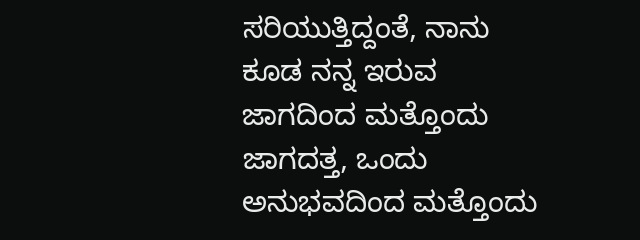ಸರಿಯುತ್ತಿದ್ದಂತೆ, ನಾನು ಕೂಡ ನನ್ನ ಇರುವ ಜಾಗದಿಂದ ಮತ್ತೊಂದು ಜಾಗದತ್ತ, ಒಂದು ಅನುಭವದಿಂದ ಮತ್ತೊಂದು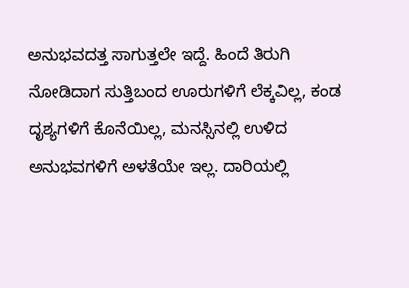ಅನುಭವದತ್ತ ಸಾಗುತ್ತಲೇ ಇದ್ದೆ. ಹಿಂದೆ ತಿರುಗಿ ನೋಡಿದಾಗ ಸುತ್ತಿಬಂದ ಊರುಗಳಿಗೆ ಲೆಕ್ಕವಿಲ್ಲ, ಕಂಡ ದೃಶ್ಯಗಳಿಗೆ ಕೊನೆಯಿಲ್ಲ, ಮನಸ್ಸಿನಲ್ಲಿ ಉಳಿದ ಅನುಭವಗಳಿಗೆ ಅಳತೆಯೇ ಇಲ್ಲ. ದಾರಿಯಲ್ಲಿ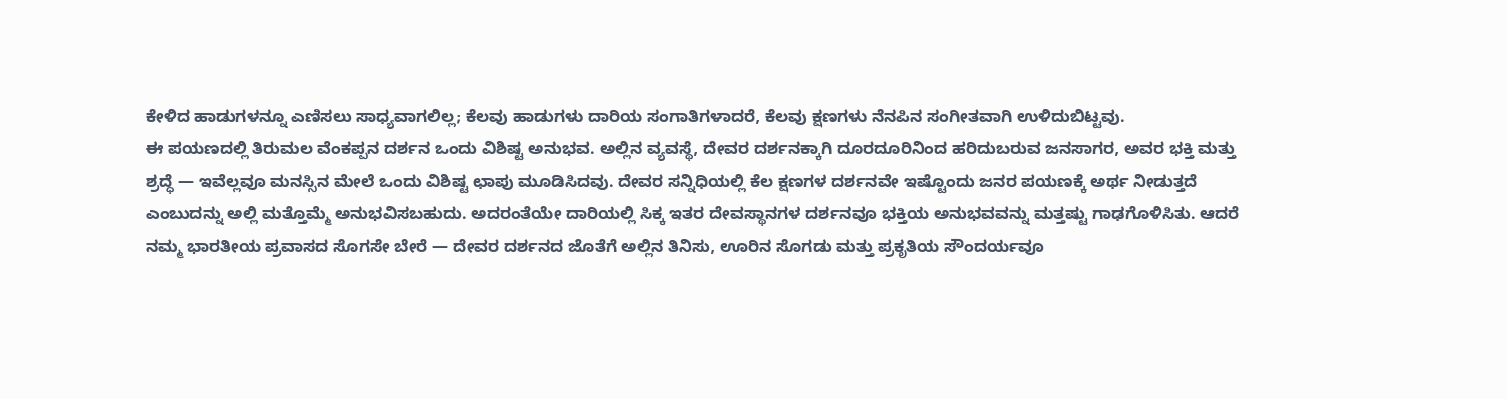ಕೇಳಿದ ಹಾಡುಗಳನ್ನೂ ಎಣಿಸಲು ಸಾಧ್ಯವಾಗಲಿಲ್ಲ; ಕೆಲವು ಹಾಡುಗಳು ದಾರಿಯ ಸಂಗಾತಿಗಳಾದರೆ, ಕೆಲವು ಕ್ಷಣಗಳು ನೆನಪಿನ ಸಂಗೀತವಾಗಿ ಉಳಿದುಬಿಟ್ಟವು.
ಈ ಪಯಣದಲ್ಲಿ ತಿರುಮಲ ವೆಂಕಪ್ಪನ ದರ್ಶನ ಒಂದು ವಿಶಿಷ್ಟ ಅನುಭವ. ಅಲ್ಲಿನ ವ್ಯವಸ್ಥೆ, ದೇವರ ದರ್ಶನಕ್ಕಾಗಿ ದೂರದೂರಿನಿಂದ ಹರಿದುಬರುವ ಜನಸಾಗರ, ಅವರ ಭಕ್ತಿ ಮತ್ತು ಶ್ರದ್ಧೆ — ಇವೆಲ್ಲವೂ ಮನಸ್ಸಿನ ಮೇಲೆ ಒಂದು ವಿಶಿಷ್ಟ ಛಾಪು ಮೂಡಿಸಿದವು. ದೇವರ ಸನ್ನಿಧಿಯಲ್ಲಿ ಕೆಲ ಕ್ಷಣಗಳ ದರ್ಶನವೇ ಇಷ್ಟೊಂದು ಜನರ ಪಯಣಕ್ಕೆ ಅರ್ಥ ನೀಡುತ್ತದೆ ಎಂಬುದನ್ನು ಅಲ್ಲಿ ಮತ್ತೊಮ್ಮೆ ಅನುಭವಿಸಬಹುದು. ಅದರಂತೆಯೇ ದಾರಿಯಲ್ಲಿ ಸಿಕ್ಕ ಇತರ ದೇವಸ್ಥಾನಗಳ ದರ್ಶನವೂ ಭಕ್ತಿಯ ಅನುಭವವನ್ನು ಮತ್ತಷ್ಟು ಗಾಢಗೊಳಿಸಿತು. ಆದರೆ ನಮ್ಮ ಭಾರತೀಯ ಪ್ರವಾಸದ ಸೊಗಸೇ ಬೇರೆ — ದೇವರ ದರ್ಶನದ ಜೊತೆಗೆ ಅಲ್ಲಿನ ತಿನಿಸು, ಊರಿನ ಸೊಗಡು ಮತ್ತು ಪ್ರಕೃತಿಯ ಸೌಂದರ್ಯವೂ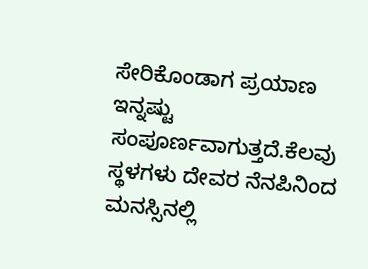ಸೇರಿಕೊಂಡಾಗ ಪ್ರಯಾಣ ಇನ್ನಷ್ಟು ಸಂಪೂರ್ಣವಾಗುತ್ತದೆ.ಕೆಲವು ಸ್ಥಳಗಳು ದೇವರ ನೆನಪಿನಿಂದ ಮನಸ್ಸಿನಲ್ಲಿ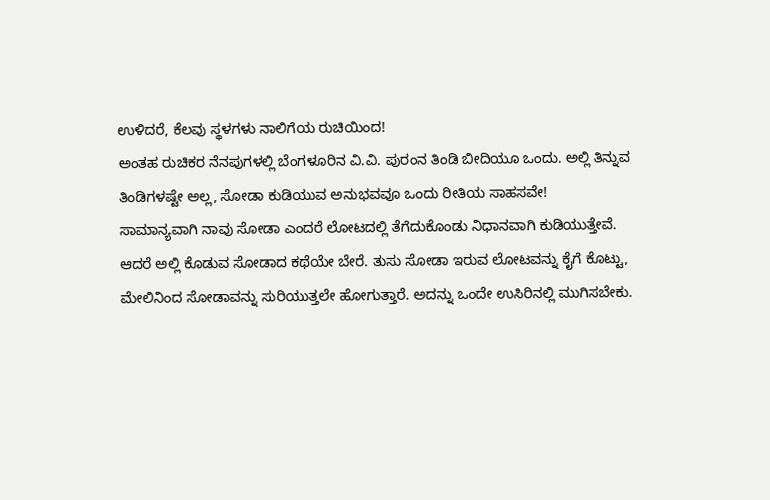ಉಳಿದರೆ, ಕೆಲವು ಸ್ಥಳಗಳು ನಾಲಿಗೆಯ ರುಚಿಯಿಂದ!
ಅಂತಹ ರುಚಿಕರ ನೆನಪುಗಳಲ್ಲಿ ಬೆಂಗಳೂರಿನ ವಿ.ವಿ. ಪುರಂನ ತಿಂಡಿ ಬೀದಿಯೂ ಒಂದು. ಅಲ್ಲಿ ತಿನ್ನುವ ತಿಂಡಿಗಳಷ್ಟೇ ಅಲ್ಲ, ಸೋಡಾ ಕುಡಿಯುವ ಅನುಭವವೂ ಒಂದು ರೀತಿಯ ಸಾಹಸವೇ!
ಸಾಮಾನ್ಯವಾಗಿ ನಾವು ಸೋಡಾ ಎಂದರೆ ಲೋಟದಲ್ಲಿ ತೆಗೆದುಕೊಂಡು ನಿಧಾನವಾಗಿ ಕುಡಿಯುತ್ತೇವೆ. ಆದರೆ ಅಲ್ಲಿ ಕೊಡುವ ಸೋಡಾದ ಕಥೆಯೇ ಬೇರೆ. ತುಸು ಸೋಡಾ ಇರುವ ಲೋಟವನ್ನು ಕೈಗೆ ಕೊಟ್ಟು, ಮೇಲಿನಿಂದ ಸೋಡಾವನ್ನು ಸುರಿಯುತ್ತಲೇ ಹೋಗುತ್ತಾರೆ. ಅದನ್ನು ಒಂದೇ ಉಸಿರಿನಲ್ಲಿ ಮುಗಿಸಬೇಕು.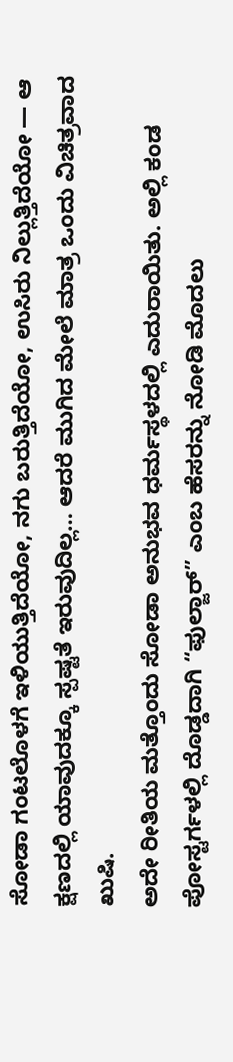ಸೋಡಾ ಗಂಟಲೊಳಗೆ ಇಳಿಯುತ್ತಿದೆಯೋ, ನಗು ಬರುತ್ತಿದೆಯೋ, ಉಸಿರು ನಿಲ್ಲುತ್ತಿದೆಯೋ — ಆ ಕ್ಷಣದಲ್ಲಿ ಯಾವುದಕ್ಕೂ ಸ್ಪಷ್ಟತೆ ಇರುವುದಿಲ್ಲ… ಆದರೆ ಮುಗಿದ ಮೇಲೆ ಮಾತ್ರ ಒಂದು ವಿಚಿತ್ರವಾದ ಖುಷಿ.
ಅದೇ ರೀತಿಯ ಮತ್ತೊಂದು ಸೋಡಾ ಅನುಭವ ಧರ್ಮಸ್ಥಳದಲ್ಲಿ ಎದುರಾಯಿತು. ಅಲ್ಲಿ ಕಂಡ ಪೋಸ್ಟರ್ಗಳಲ್ಲಿ ದೊಡ್ಡದಾಗಿ “ಫುಲ್ಜಾರ್” ಎಂಬ ಹೆಸರನ್ನು ನೋಡಿ ಮೊದಲು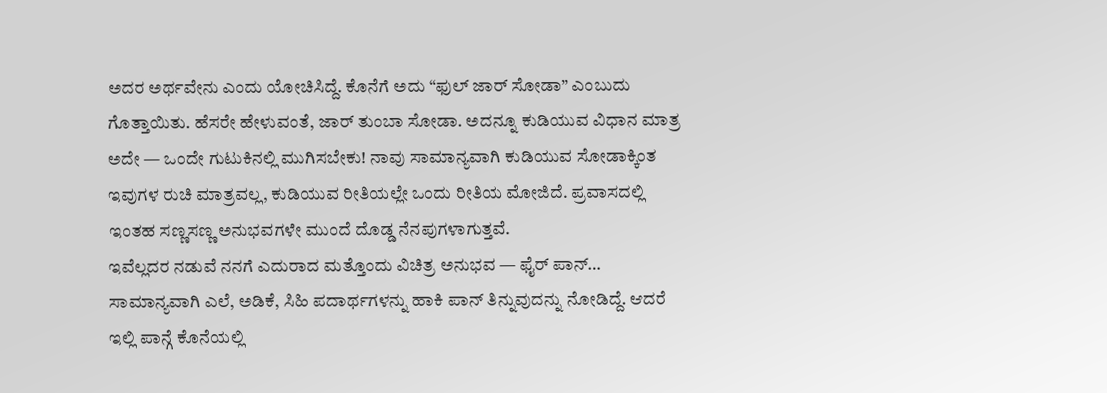ಅದರ ಅರ್ಥವೇನು ಎಂದು ಯೋಚಿಸಿದ್ದೆ. ಕೊನೆಗೆ ಅದು “ಫುಲ್ ಜಾರ್ ಸೋಡಾ” ಎಂಬುದು ಗೊತ್ತಾಯಿತು. ಹೆಸರೇ ಹೇಳುವಂತೆ, ಜಾರ್ ತುಂಬಾ ಸೋಡಾ. ಅದನ್ನೂ ಕುಡಿಯುವ ವಿಧಾನ ಮಾತ್ರ ಅದೇ — ಒಂದೇ ಗುಟುಕಿನಲ್ಲಿ ಮುಗಿಸಬೇಕು! ನಾವು ಸಾಮಾನ್ಯವಾಗಿ ಕುಡಿಯುವ ಸೋಡಾಕ್ಕಿಂತ ಇವುಗಳ ರುಚಿ ಮಾತ್ರವಲ್ಲ, ಕುಡಿಯುವ ರೀತಿಯಲ್ಲೇ ಒಂದು ರೀತಿಯ ಮೋಜಿದೆ. ಪ್ರವಾಸದಲ್ಲಿ ಇಂತಹ ಸಣ್ಣಸಣ್ಣ ಅನುಭವಗಳೇ ಮುಂದೆ ದೊಡ್ಡ ನೆನಪುಗಳಾಗುತ್ತವೆ.
ಇವೆಲ್ಲದರ ನಡುವೆ ನನಗೆ ಎದುರಾದ ಮತ್ತೊಂದು ವಿಚಿತ್ರ ಅನುಭವ — ಫೈರ್ ಪಾನ್…
ಸಾಮಾನ್ಯವಾಗಿ ಎಲೆ, ಅಡಿಕೆ, ಸಿಹಿ ಪದಾರ್ಥಗಳನ್ನು ಹಾಕಿ ಪಾನ್ ತಿನ್ನುವುದನ್ನು ನೋಡಿದ್ದೆ. ಆದರೆ ಇಲ್ಲಿ ಪಾನ್ಗೆ ಕೊನೆಯಲ್ಲಿ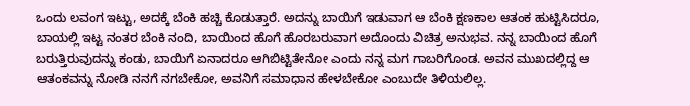ಒಂದು ಲವಂಗ ಇಟ್ಟು, ಅದಕ್ಕೆ ಬೆಂಕಿ ಹಚ್ಚಿ ಕೊಡುತ್ತಾರೆ. ಅದನ್ನು ಬಾಯಿಗೆ ಇಡುವಾಗ ಆ ಬೆಂಕಿ ಕ್ಷಣಕಾಲ ಆತಂಕ ಹುಟ್ಟಿಸಿದರೂ, ಬಾಯಲ್ಲಿ ಇಟ್ಟ ನಂತರ ಬೆಂಕಿ ನಂದಿ, ಬಾಯಿಂದ ಹೊಗೆ ಹೊರಬರುವಾಗ ಅದೊಂದು ವಿಚಿತ್ರ ಅನುಭವ. ನನ್ನ ಬಾಯಿಂದ ಹೊಗೆ ಬರುತ್ತಿರುವುದನ್ನು ಕಂಡು, ಬಾಯಿಗೆ ಏನಾದರೂ ಆಗಿಬಿಟ್ಟಿತೇನೋ ಎಂದು ನನ್ನ ಮಗ ಗಾಬರಿಗೊಂಡ. ಅವನ ಮುಖದಲ್ಲಿದ್ದ ಆ ಆತಂಕವನ್ನು ನೋಡಿ ನನಗೆ ನಗಬೇಕೋ, ಅವನಿಗೆ ಸಮಾಧಾನ ಹೇಳಬೇಕೋ ಎಂಬುದೇ ತಿಳಿಯಲಿಲ್ಲ.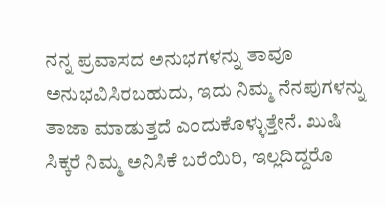ನನ್ನ ಪ್ರವಾಸದ ಅನುಭಗಳನ್ನು ತಾವೂ ಅನುಭವಿಸಿರಬಹುದು, ಇದು ನಿಮ್ಮ ನೆನಪುಗಳನ್ನು ತಾಜಾ ಮಾಡುತ್ತದೆ ಎಂದುಕೊಳ್ಳುತ್ತೇನೆ. ಖುಷಿ ಸಿಕ್ಕರೆ ನಿಮ್ಮ ಅನಿಸಿಕೆ ಬರೆಯಿರಿ, ಇಲ್ಲದಿದ್ದರೊ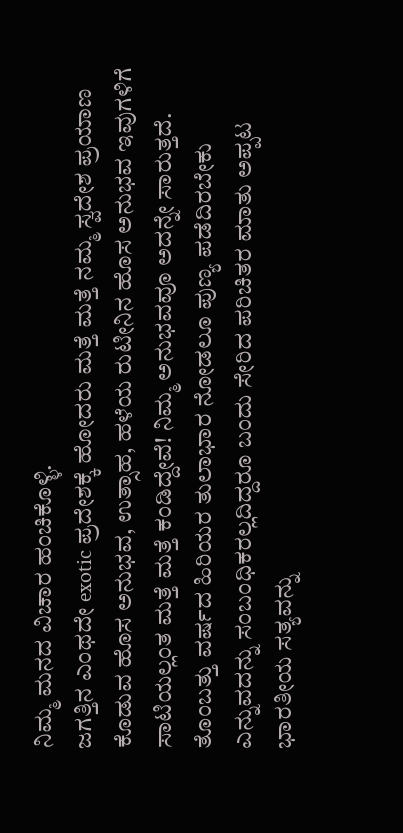ನಿಮ್ಮ ಮನದ ವಿಚಾರ ಹಂಚಿಕೊಳ್ಳಿ.
ಜಗತ್ತಿನ ಎಂಥದೇ exotic ಪ್ರದೇಶಕ್ಕೆ ಹೋದರು ಮತ್ತೆ ಮತ್ತೆ ನಮ್ಮ ಸ್ವದೇಶ ಪ್ರಯಾಣ ಕೊಡುವ ಹೊಸ ಅನುಭವ, ಉತ್ಸಾಹ, ಹಳೆಯ ರುಟೀನಿನ ಹೊಸ ಅನುಭವ ಇವುಗಳಿಗೆ ಸಾಟಿಯಲ್ಲಂತ ಮತ್ತೆ ಮತ್ತೆ ಕಂಡಿದ್ದೇವೆ! ನಿಮ್ಮ ಅನುಭವವೂ ಅದನ್ನೇ ಸಾರುತ್ತದೆ. ತೊಂಬತ್ತು ವರ್ಷದ ಹಿರಿಯರ ತುಲಾಭಾರ ನೋಡಲೂ ಪುಣ್ಯ ಪಡೆದಿರಬೇಕು ಎನ್ನುವದನ್ನು ಸಂಬಂಧಿಕರಲ್ಲದಿದ್ದರೂ ಬಂದು ಸೇರಿದ ಪರಿಚಿತರ ಮಾತು ಅಪ್ಪಟ ಭಾರತೀಯ ಸತ್ಯವನ್ನು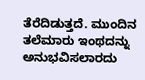ತೆರೆದಿಡುತ್ತದೆ. ಮುಂದಿನ ತಲೆಮಾರು ಇಂಥದನ್ನು ಅನುಭವಿಸಲಾರದು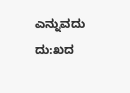ಎನ್ನುವದು ದು:ಖದ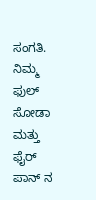ಸಂಗತಿ. ನಿಮ್ಮ ಫುಲ್ ಸೋಡಾ ಮತ್ತು ಫೈರ್ ಪಾನ್ ನ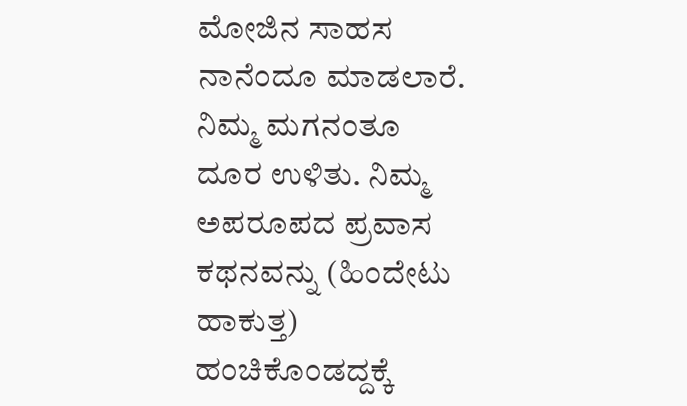ಮೋಜಿನ ಸಾಹಸ ನಾನೆಂದೂ ಮಾಡಲಾರೆ. ನಿಮ್ಮ ಮಗನಂತೂ ದೂರ ಉಳಿತು. ನಿಮ್ಮ ಅಪರೂಪದ ಪ್ರವಾಸ ಕಥನವನ್ನು (ಹಿಂದೇಟು ಹಾಕುತ್ತ) ಹಂಚಿಕೊಂಡದ್ದಕ್ಕೆ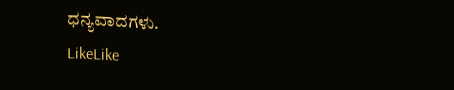ಧನ್ಯವಾದಗಳು.
LikeLike